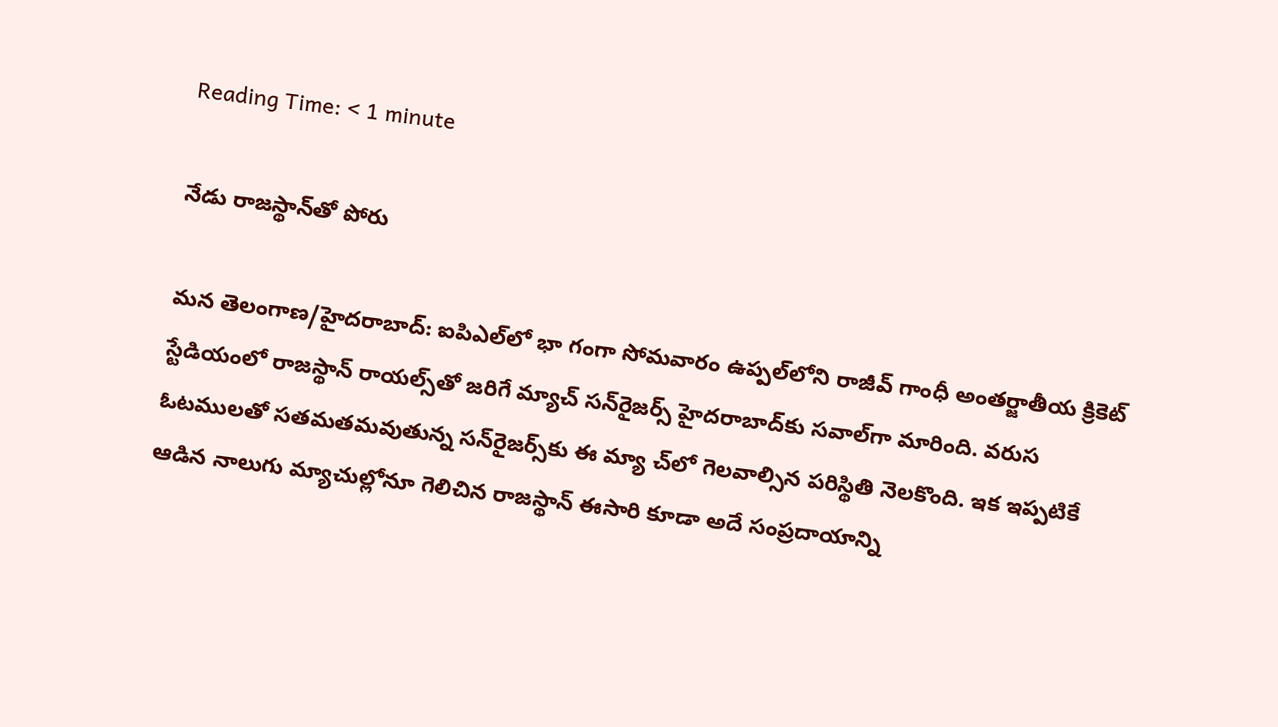Reading Time: < 1 minute

నేడు రాజస్థాన్‌తో పోరు

మన తెలంగాణ/హైదరాబాద్: ఐపిఎల్‌లో భా గంగా సోమవారం ఉప్పల్‌లోని రాజీవ్ గాంధీ అంతర్జాతీయ క్రికెట్ స్టేడియంలో రాజస్థాన్ రాయల్స్‌తో జరిగే మ్యాచ్ సన్‌రైజర్స్ హైదరాబాద్‌కు సవాల్‌గా మారింది. వరుస ఓటములతో సతమతమవుతున్న సన్‌రైజర్స్‌కు ఈ మ్యా చ్‌లో గెలవాల్సిన పరిస్థితి నెలకొంది. ఇక ఇప్పటికే ఆడిన నాలుగు మ్యాచుల్లోనూ గెలిచిన రాజస్థాన్ ఈసారి కూడా అదే సంప్రదాయాన్ని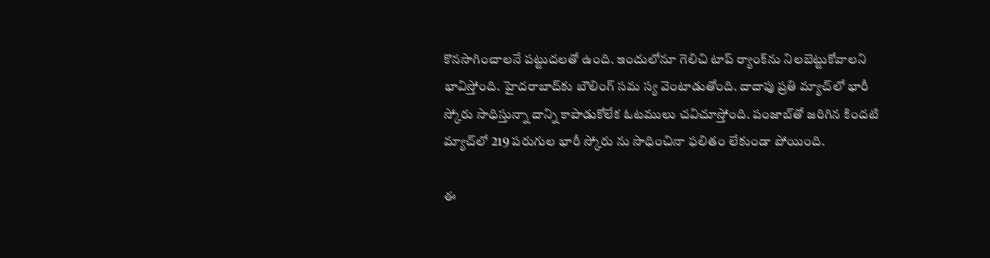కొనసాగించాలనే పట్టుదలతో ఉంది. ఇందులోనూ గెలిచి టాప్ ర్యాంక్‌ను నిలబెట్టుకోవాలని భావిస్తోంది. హైదరాబాద్‌కు బౌలింగ్ సమ స్య వెంటాడుతోంది. దాదాపు ప్రతి మ్యాచ్‌లో భారీ స్కోరు సాధిస్తున్నా దాన్ని కాపాడుకోలేక ఓటములు చవిచూస్తోంది. పంజాబ్‌తో జరిగిన కిందటి మ్యాచ్‌లో 219 పరుగుల భారీ స్కోరు ను సాధించినా ఫలితం లేకుండా పోయింది.

ఈ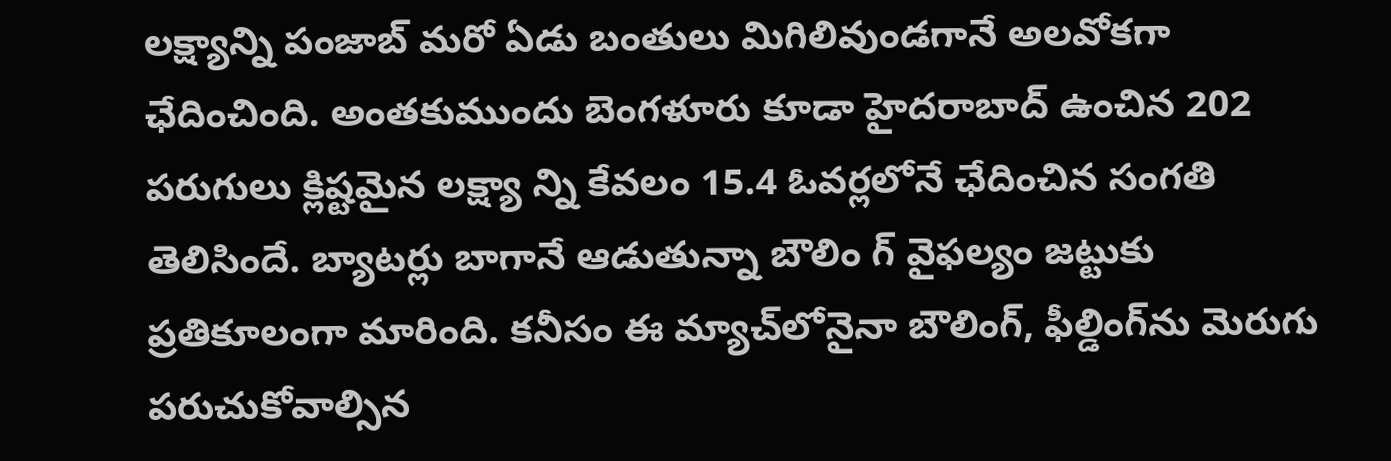లక్ష్యాన్ని పంజాబ్ మరో ఏడు బంతులు మిగిలివుండగానే అలవోకగా ఛేదించింది. అంతకుముందు బెంగళూరు కూడా హైదరాబాద్ ఉంచిన 202 పరుగులు క్లిష్టమైన లక్ష్యా న్ని కేవలం 15.4 ఓవర్లలోనే ఛేదించిన సంగతి తెలిసిందే. బ్యాటర్లు బాగానే ఆడుతున్నా బౌలిం గ్ వైఫల్యం జట్టుకు ప్రతికూలంగా మారింది. కనీసం ఈ మ్యాచ్‌లోనైనా బౌలింగ్, ఫీల్డింగ్‌ను మెరుగు పరుచుకోవాల్సిన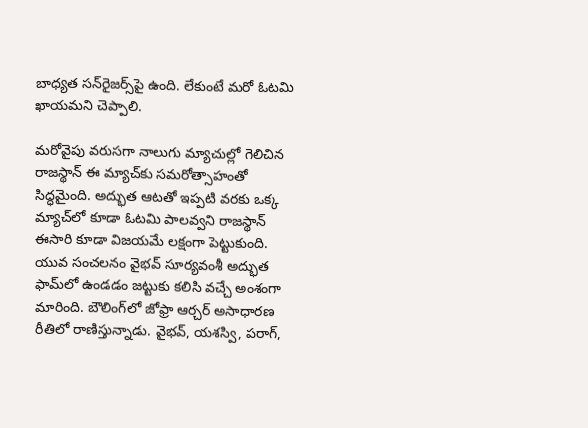బాధ్యత సన్‌రైజర్స్‌పై ఉంది. లేకుంటే మరో ఓటమి ఖాయమని చెప్పాలి.

మరోవైపు వరుసగా నాలుగు మ్యాచుల్లో గెలిచిన రాజస్థాన్ ఈ మ్యాచ్‌కు సమరోత్సాహంతో సిద్ధమైంది. అద్భుత ఆటతో ఇప్పటి వరకు ఒక్క మ్యాచ్‌లో కూడా ఓటమి పాలవ్వని రాజస్థాన్ ఈసారి కూడా విజయమే లక్షంగా పెట్టుకుంది. యువ సంచలనం వైభవ్ సూర్యవంశీ అద్భుత ఫామ్‌లో ఉండడం జట్టుకు కలిసి వచ్చే అంశంగా మారింది. బౌలింగ్‌లో జోఫ్రా ఆర్చర్ అసాధారణ రీతిలో రాణిస్తున్నాడు. వైభవ్, యశస్వి, పరాగ్,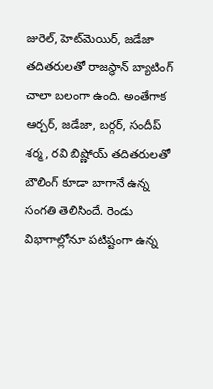జురెల్, హెట్‌మెయిర్, జడేజా తదితరులతో రాజస్థాన్ బ్యాటింగ్ చాలా బలంగా ఉంది. అంతేగాక ఆర్చర్, జడేజా, బర్గర్, సందీప్ శర్మ, రవి బిష్ణోయ్ తదితరులతో బౌలింగ్ కూడా బాగానే ఉన్న సంగతి తెలిసిందే. రెండు విభాగాల్లోనూ పటిష్టంగా ఉన్న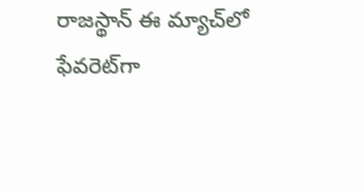రాజస్థాన్ ఈ మ్యాచ్‌లో ఫేవరెట్‌గా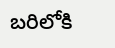బరిలోకి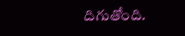దిగుతోంది.